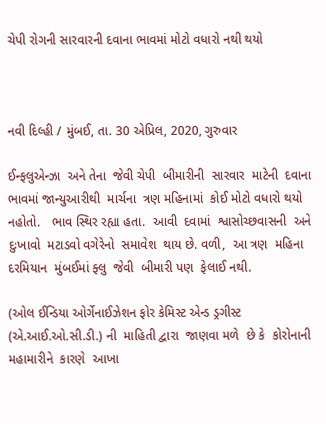ચેપી રોગની સારવારની દવાના ભાવમાં મોટો વધારો નથી થયો



નવી દિલ્હી / મુંબઈ, તા. 30 એપ્રિલ, 2020, ગુરુવાર

ઈન્ફલુએન્ઝા  અને તેના  જેવી ચેપી  બીમારીની  સારવાર  માટેની  દવાના  ભાવમાં જાન્યુઆરીથી  માર્ચના  ત્રણ મહિનામાં  કોઈ મોટો વધારો થયો નહોતો.   ભાવ સ્થિર રહ્યા હતા.  આવી  દવામાં  શ્વાસોચ્છવાસની  અને દુઃખાવો  મટાડવો વગેરેનો  સમાવેશ  થાય છે. વળી,  આ ત્રણ  મહિના દરમિયાન  મુંબઈમાં ફ્લુ  જેવી  બીમારી પણ  ફેલાઈ નથી.

(ઓલ ઈન્ડિયા ઓર્ગેનાઈઝેશન ફોર કેમિસ્ટ એન્ડ ડ્રગીસ્ટ (એ.આઈ.ઓ.સી.ડી.) ની  માહિતી દ્વારા  જાણવા મળે  છે કે  કોરોનાની મહામારીને  કારણે  આખા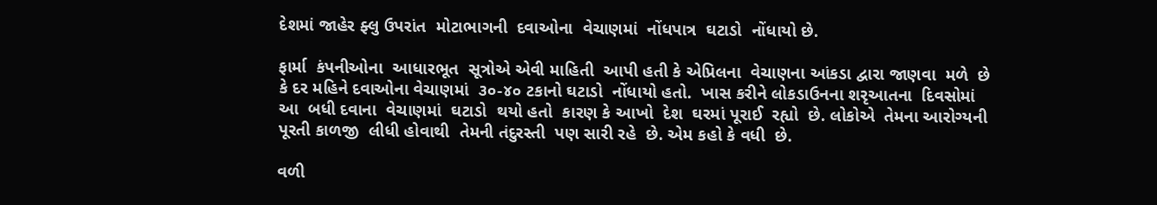દેશમાં જાહેર ફ્લુ ઉપરાંત  મોટાભાગની  દવાઓના  વેચાણમાં  નોંધપાત્ર  ઘટાડો  નોંધાયો છે.

ફાર્મા  કંપનીઓના  આધારભૂત  સૂત્રોએ એવી માહિતી  આપી હતી કે એપ્રિલના  વેચાણના આંકડા દ્વારા જાણવા  મળે  છે કે દર મહિને દવાઓના વેચાણમાં  ૩૦-૪૦ ટકાનો ઘટાડો  નોંધાયો હતો.  ખાસ કરીને લોકડાઉનના શરૃઆતના  દિવસોમાં  આ  બધી દવાના  વેચાણમાં  ઘટાડો  થયો હતો  કારણ કે આખો  દેશ  ઘરમાં પૂરાઈ  રહ્યો  છે. લોકોએ  તેમના આરોગ્યની  પૂરતી કાળજી  લીધી હોવાથી  તેમની તંદુરસ્તી  પણ સારી રહે  છે. એમ કહો કે વધી  છે.

વળી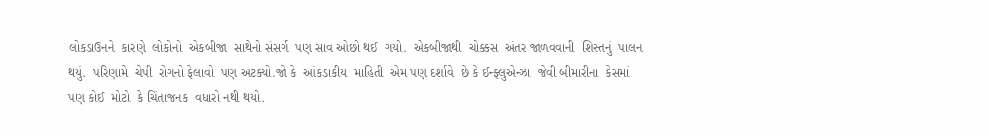લોકડાઉનને  કારણે  લોકોનો  એકબીજા  સાથેનો સંસર્ગ  પણ સાવ ઓછો થઈ  ગયો.  એકબીજાથી  ચોક્કસ  અંતર જાળવવાની  શિસ્તનું  પાલન થયું.  પરિણામે  ચેપી  રોગનો ફેલાવો  પણ અટક્યો.જો કે  આંકડાકીય  માહિતી  એમ પણ દર્શાવે  છે કે ઈન્ફ્લુએન્ઝા  જેવી બીમારીના  કેસમાં પણ કોઈ  મોટો  કે ચિંતાજનક  વધારો નથી થયો.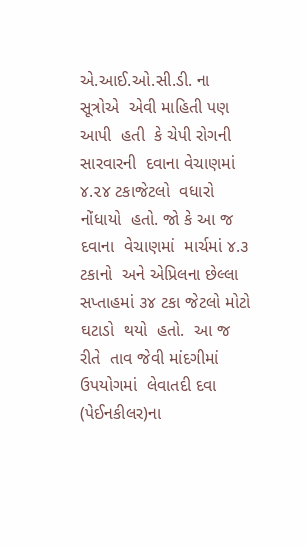એ.આઈ.ઓ.સી.ડી. ના  સૂત્રોએ  એવી માહિતી પણ આપી  હતી  કે ચેપી રોગની  સારવારની  દવાના વેચાણમાં ૪.૨૪ ટકાજેટલો  વધારો નોંધાયો  હતો. જો કે આ જ દવાના  વેચાણમાં  માર્ચમાં ૪.૩ ટકાનો  અને એપ્રિલના છેલ્લા  સપ્તાહમાં ૩૪ ટકા જેટલો મોટો ઘટાડો  થયો  હતો.  આ જ રીતે  તાવ જેવી માંદગીમાં  ઉપયોગમાં  લેવાતદી દવા (પેઈનકીલર)ના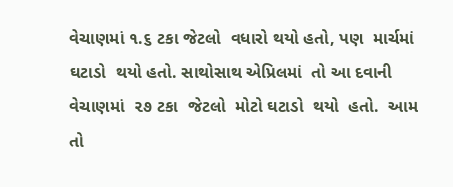વેચાણમાં ૧.૬ ટકા જેટલો  વધારો થયો હતો, પણ  માર્ચમાં  ઘટાડો  થયો હતો. સાથોસાથ એપ્રિલમાં  તો આ દવાની  વેચાણમાં  ૨૭ ટકા  જેટલો  મોટો ઘટાડો  થયો  હતો.  આમ  તો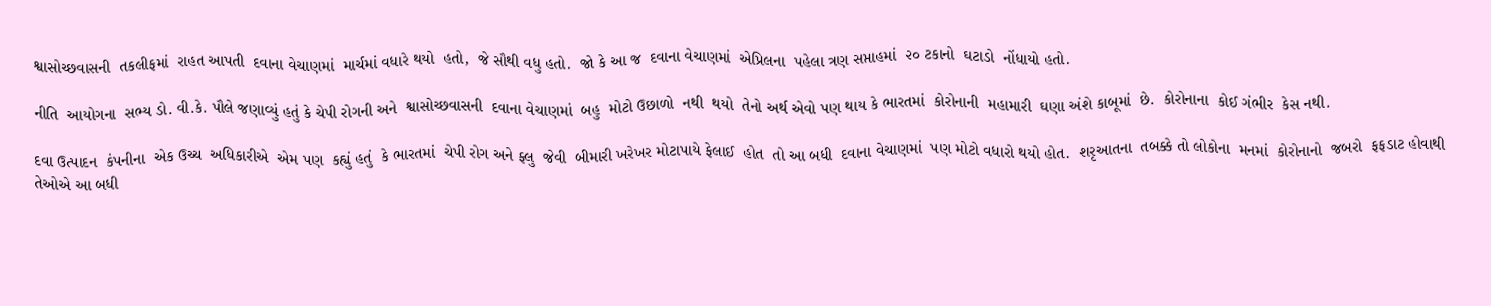શ્વાસોચ્છવાસની  તકલીફમાં  રાહત આપતી  દવાના વેચાણમાં  માર્ચમાં વધારે થયો  હતો,  જે સૌથી વધુ હતો.  જો કે આ જ  દવાના વેચાણમાં  એપ્રિલના  પહેલા ત્રણ સપ્તાહમાં  ૨૦ ટકાનો  ઘટાડો  નોંધાયો હતો.

નીતિ  આયોગના  સભ્ય ડો. વી.કે. પૌલે જણાવ્યું હતું કે ચેપી રોગની અને  શ્વાસોચ્છવાસની  દવાના વેચાણમાં  બહુ  મોટો ઉછાળો  નથી  થયો  તેનો અર્થ એવો પણ થાય કે ભારતમાં  કોરોનાની  મહામારી  ઘણા અંશે કાબૂમાં  છે.  કોરોનાના  કોઈ ગંભીર  કેસ નથી.

દવા ઉત્પાદન  કંપનીના  એક ઉચ્ચ  અધિકારીએ  એમ પણ  કહ્યું હતું  કે ભારતમાં  ચેપી રોગ અને ફ્લુ  જેવી  બીમારી ખરેખર મોટાપાયે ફેલાઈ  હોત  તો આ બધી  દવાના વેચાણમાં  પણ મોટો વધારો થયો હોત.  શરૃઆતના  તબક્કે તો લોકોના  મનમાં  કોરોનાનો  જબરો  ફફડાટ હોવાથી  તેઓએ આ બધી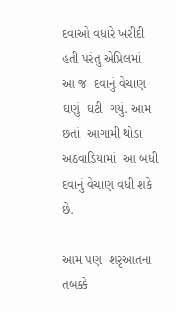દવાઓ વધારે ખરીદી હતી પરંતુ એપ્રિલમાં  આ જ  દવાનું વેચાણ ઘણું  ઘટી  ગયું. આમ છતાં  આગામી થોડા અઠવાડિયામાં  આ બધી દવાનું વેચાણ વધી શકે છે.

આમ પણ  શરૃઆતના તબક્કે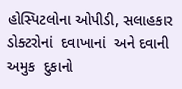હોસ્પિટલોના ઓપીડી, સલાહકાર ડોક્ટરોનાં  દવાખાનાં  અને દવાની અમુક  દુકાનો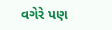વગેરે પણ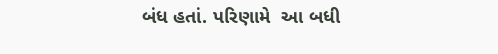બંધ હતાં. પરિણામે  આ બધી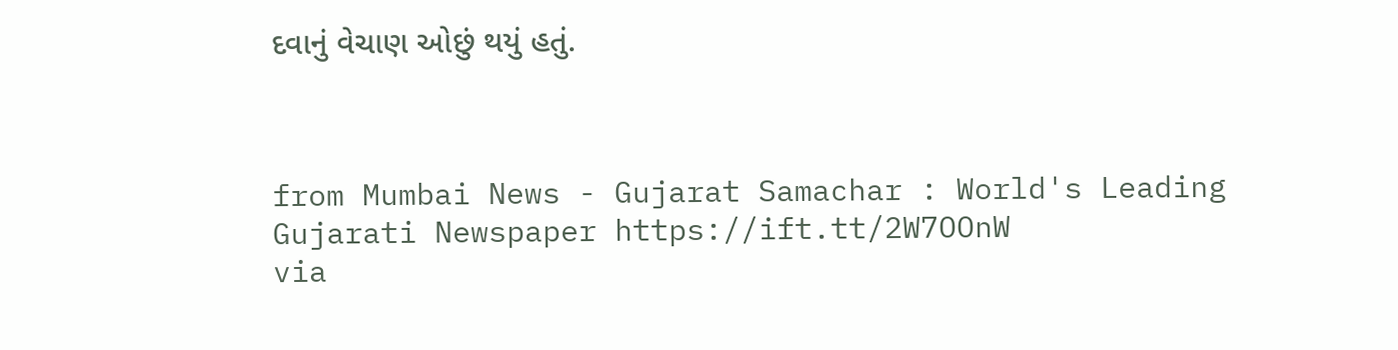દવાનું વેચાણ ઓછું થયું હતું.



from Mumbai News - Gujarat Samachar : World's Leading Gujarati Newspaper https://ift.tt/2W7OOnW
via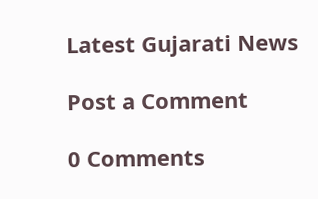Latest Gujarati News

Post a Comment

0 Comments